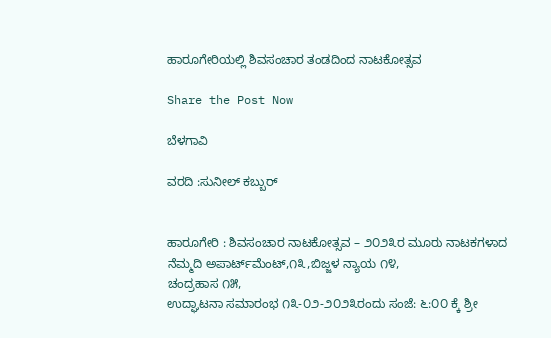ಹಾರೂಗೇರಿಯಲ್ಲಿ ಶಿವಸಂಚಾರ ತಂಡದಿಂದ ನಾಟಕೋತ್ಸವ

Share the Post Now

ಬೆಳಗಾವಿ

ವರದಿ :ಸುನೀಲ್ ಕಬ್ಬುರ್


ಹಾರೂಗೇರಿ : ಶಿವಸಂಚಾರ ನಾಟಕೋತ್ಸವ – ೨೦೨೩ರ ಮೂರು ನಾಟಕಗಳಾದ
ನೆಮ್ಮದಿ ಅಪಾರ್ಟ್‌ಮೆಂಟ್,೧೩,ಬಿಜ್ಜಳ ನ್ಯಾಯ ೧೪,
ಚಂದ್ರಹಾಸ ೧೫,
ಉದ್ಘಾಟನಾ ಸಮಾರಂಭ ೧೩-೦೨-೨೦೨೩ರಂದು ಸಂಜೆ: ೬:೦೦ ಕ್ಕೆ ಶ್ರೀ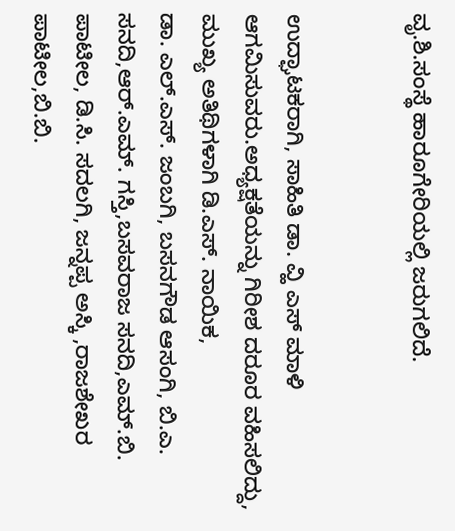ವೃ.ಶಿ.ಸಂಸ್ಥೆ ಹಾರೂಗೇರಿಯಲ್ಲಿ ಜರುಗಲಿದೆ.


ಉದ್ಘಾಟಕರಾಗಿ, ಸಾಹಿತಿ ಡಾ. ವ್ಹಿ ಎಸ್ ಮಾಳಿ ಆಗಮಿಸುವರು.ಅಧ್ಯಕ್ಷತೆಯನ್ನು ಗಿರೀಶ ದರೂರ ವಹಿಸಲಿದ್ದು,
ಮುಖ್ಯ ಅತಿಥಿಗಳಾಗಿ ಡಿ.ಎಸ್. ನಾಯಿಕ,
ಡಾ. ಎಲ್.ಎಸ್. ಜಂಬಗಿ, ಬಸನಗೌಡ ಆಸಂಗಿ, ಬಿ.ಎ. ಸನದಿ,ಆರ್.ಎಮ್. ಗಸ್ತಿ,ಬಸವರಾಜ ಸನದಿ,ಎಮ್.ಬಿ. ಪಾಟೀಲ, ಡಿ.ಸಿ. ಸದಲಗಿ, ಜನ್ನಪ್ಪ ಅಸ್ಕಿ ,ರಾಜಶೇಖರ ಪಾಟೀಲ,ಬಿ.ಬಿ.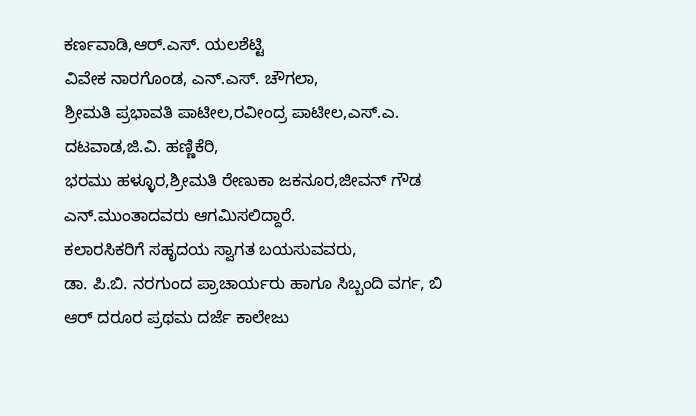ಕರ್ಣವಾಡಿ,ಆರ್.ಎಸ್. ಯಲಶೆಟ್ಟಿ
ವಿವೇಕ ನಾರಗೊಂಡ, ಎನ್.ಎಸ್‌. ಚೌಗಲಾ,
ಶ್ರೀಮತಿ ಪ್ರಭಾವತಿ ಪಾಟೀಲ,ರವೀಂದ್ರ ಪಾಟೀಲ,ಎಸ್.ಎ. ದಟವಾಡ,ಜಿ.ವಿ. ಹಣ್ಣಿಕೆರಿ,
ಭರಮು ಹಳ್ಳೂರ,ಶ್ರೀಮತಿ ರೇಣುಕಾ ಜಕನೂರ,ಜೀವನ್ ಗೌಡ ಎನ್‌.ಮುಂತಾದವರು ಆಗಮಿಸಲಿದ್ದಾರೆ.
ಕಲಾರಸಿಕರಿಗೆ ಸಹೃದಯ ಸ್ವಾಗತ ಬಯಸುವವರು,
ಡಾ. ಪಿ.ಬಿ. ನರಗುಂದ ಪ್ರಾಚಾರ್ಯರು ಹಾಗೂ ಸಿಬ್ಬಂದಿ ವರ್ಗ, ಬಿ ಆ‌ರ್ ದರೂರ ಪ್ರಥಮ ದರ್ಜೆ ಕಾಲೇಜು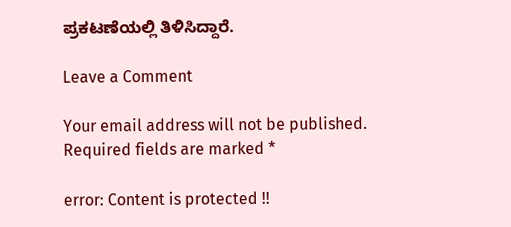ಪ್ರಕಟಣೆಯಲ್ಲಿ ತಿಳಿಸಿದ್ದಾರೆ.

Leave a Comment

Your email address will not be published. Required fields are marked *

error: Content is protected !!